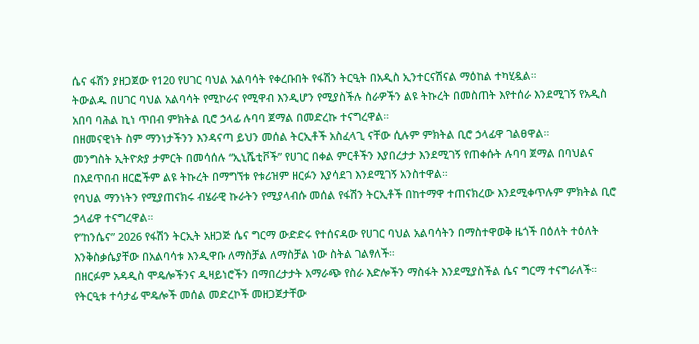ሴና ፋሽን ያዘጋጀው የ120 የሀገር ባህል አልባሳት የቀረቡበት የፋሽን ትርዒት በአዲስ ኢንተርናሽናል ማዕከል ተካሂዷል።
ትውልዱ በሀገር ባህል አልባሳት የሚኮራና የሚዋብ እንዲሆን የሚያስችሉ ስራዎችን ልዩ ትኩረት በመስጠት እየተሰራ እንደሚገኝ የአዲስ አበባ ባሕል ኪነ ጥበብ ምክትል ቢሮ ኃላፊ ሉባባ ጀማል በመድረኩ ተናግረዋል።
በዘመናዊነት ስም ማንነታችንን እንዳናጣ ይህን መሰል ትርኢቶች አስፈላጊ ናቸው ሲሉም ምክትል ቢሮ ኃላፊዋ ገልፀዋል።
መንግስት ኢትዮጵያ ታምርት በመሳሰሉ “ኢኒሼቲቮች” የሀገር በቀል ምርቶችን እያበረታታ እንደሚገኝ የጠቀሱት ሉባባ ጀማል በባህልና በእደጥበብ ዘርፎችም ልዩ ትኩረት በማግኘቱ የቱሪዝም ዘርፉን እያሳደገ እንደሚገኝ አንስተዋል።
የባህል ማንነትን የሚያጠናክሩ ብሄራዊ ኩራትን የሚያላብሱ መሰል የፋሽን ትርኢቶች በከተማዋ ተጠናክረው እንደሚቀጥሉም ምክትል ቢሮ ኃላፊዋ ተናግረዋል።
የ”ከንሴና” 2026 የፋሽን ትርኢት አዘጋጅ ሴና ግርማ ውድድሩ የተሰናዳው የሀገር ባህል አልባሳትን በማስተዋወቅ ዜጎች በዕለት ተዕለት እንቅስቃሴያቸው በአልባሳቱ እንዲዋቡ ለማስቻል ለማስቻል ነው ስትል ገልፃለች።
በዘርፉም አዳዲስ ሞዴሎችንና ዲዛይነሮችን በማበረታታት አማራጭ የስራ እድሎችን ማስፋት እንደሚያስችል ሴና ግርማ ተናግራለች።
የትርዒቱ ተሳታፊ ሞዴሎች መሰል መድረኮች መዘጋጀታቸው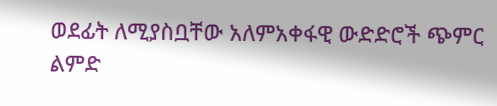ወደፊት ለሚያስቧቸው አለምአቀፋዊ ውድድሮች ጭምር ልምድ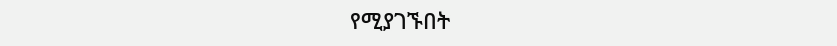የሚያገኙበት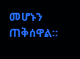መሆኑን ጠቅሰዋል።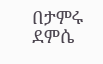በታምሩ ደምሴ